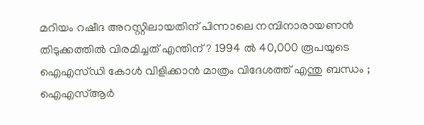മറിയം റഷീദ അറസ്റ്റിലായതിന് പിന്നാലെ നമ്പിനാരായണന്‍ തിടുക്കത്തില്‍ വിരമിച്ചത് എന്തിന് ? 1994 ല്‍ 40,000 രൂപയുടെ ഐഎസ്ഡി കോള്‍ വിളിക്കാന്‍ മാത്രം വിദേശത്ത് എന്തു ബന്ധം ; ഐഎസ്ആര്‍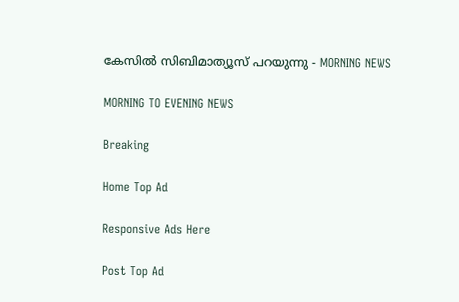കേസില്‍ സിബിമാത്യൂസ് പറയുന്നു - MORNING NEWS

MORNING TO EVENING NEWS

Breaking

Home Top Ad

Responsive Ads Here

Post Top Ad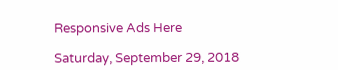Responsive Ads Here

Saturday, September 29, 2018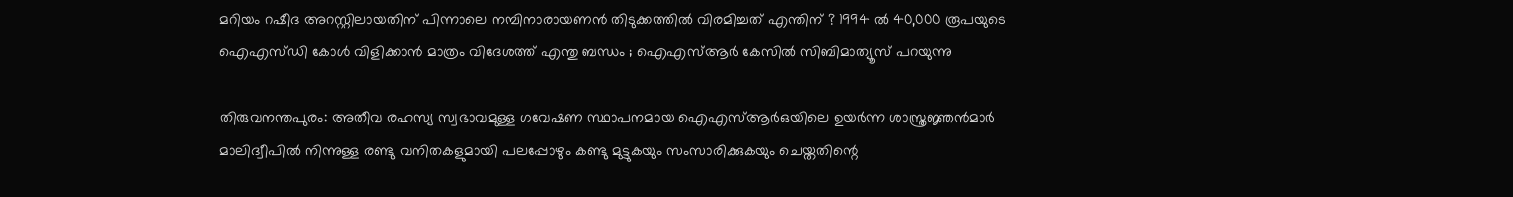മറിയം റഷീദ അറസ്റ്റിലായതിന് പിന്നാലെ നമ്പിനാരായണന്‍ തിടുക്കത്തില്‍ വിരമിച്ചത് എന്തിന് ? 1994 ല്‍ 40,000 രൂപയുടെ ഐഎസ്ഡി കോള്‍ വിളിക്കാന്‍ മാത്രം വിദേശത്ത് എന്തു ബന്ധം ; ഐഎസ്ആര്‍ കേസില്‍ സിബിമാത്യൂസ് പറയുന്നു

തിരുവനന്തപുരം: അതീവ രഹസ്യ സ്വഭാവമുള്ള ഗവേഷണ സ്ഥാപനമായ ഐഎസ്ആര്‍ഒയിലെ ഉയര്‍ന്ന ശാസ്ത്രജ്ഞന്‍മാര്‍ മാലിദ്വീപില്‍ നിന്നുള്ള രണ്ടു വനിതകളുമായി പലപ്പോഴും കണ്ടു മുട്ടുകയും സംസാരിക്കുകയും ചെയ്തതിന്റെ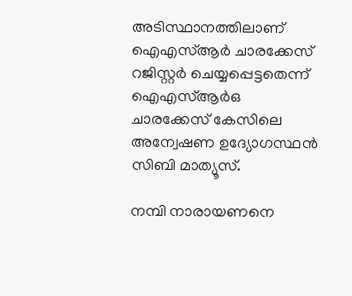അടിസ്ഥാനത്തിലാണ് ഐഎസ്ആര്‍ ചാരക്കേസ് റജിസ്റ്റര്‍ ചെയ്യപ്പെട്ടതെന്ന് ഐഎസ്ആര്‍ഒ ചാരക്കേസ് കേസിലെ അന്വേഷണ ഉദ്യോഗസ്ഥന്‍ സിബി മാത്യൂസ്.

നമ്പി നാരായണനെ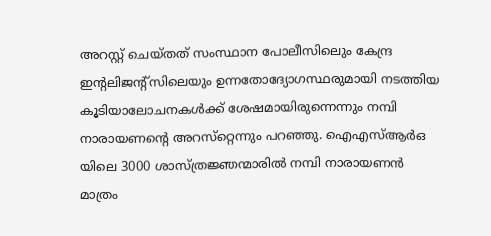അറസ്റ്റ് ചെയ്തത് സംസ്ഥാന പോലീസിലെും കേന്ദ്ര ഇന്റലിജന്റ്‌സിലെയും ഉന്നതോദ്യോഗസ്ഥരുമായി നടത്തിയ കൂടിയാലോചനകള്‍ക്ക് ശേഷമായിരുന്നെന്നും നമ്പി നാരായണന്റെ അറസ്‌റ്റെന്നും പറഞ്ഞു. ഐഎസ്ആര്‍ഒ യിലെ 3000 ശാസ്ത്രജ്ഞന്മാരില്‍ നമ്പി നാരായണന്‍ മാത്രം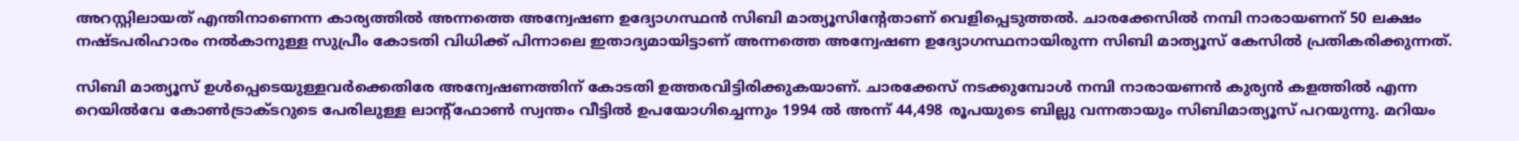അറസ്റ്റിലായത് എന്തിനാണെന്ന കാര്യത്തില്‍ അന്നത്തെ അന്വേഷണ ഉദ്യോഗസ്ഥന്‍ സിബി മാത്യൂസിന്റേതാണ് വെളിപ്പെടുത്തല്‍. ചാരക്കേസില്‍ നമ്പി നാരായണന് 50 ലക്ഷം നഷ്ടപരിഹാരം നല്‍കാനുള്ള സുപ്രീം കോടതി വിധിക്ക് പിന്നാലെ ഇതാദ്യമായിട്ടാണ് അന്നത്തെ അന്വേഷണ ഉദ്യോഗസ്ഥനായിരുന്ന സിബി മാത്യൂസ് കേസില്‍ പ്രതികരിക്കുന്നത്.

സിബി മാത്യൂസ് ഉള്‍പ്പെടെയുള്ളവര്‍ക്കെതിരേ അന്വേഷണത്തിന് കോടതി ഉത്തരവിട്ടിരിക്കുകയാണ്. ചാരക്കേസ് നടക്കുമ്പോള്‍ നമ്പി നാരായണന്‍ കുര്യന്‍ കളത്തില്‍ എന്ന റെയില്‍വേ കോണ്‍ട്രാക്ടറുടെ പേരിലുള്ള ലാന്റ്‌ഫോണ്‍ സ്വന്തം വീട്ടില്‍ ഉപയോഗിച്ചെന്നും 1994 ല്‍ അന്ന് 44,498 രൂപയുടെ ബില്ലു വന്നതായും സിബിമാത്യൂസ് പറയുന്നു. മറിയം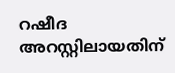റഷീദ അറസ്റ്റിലായതിന്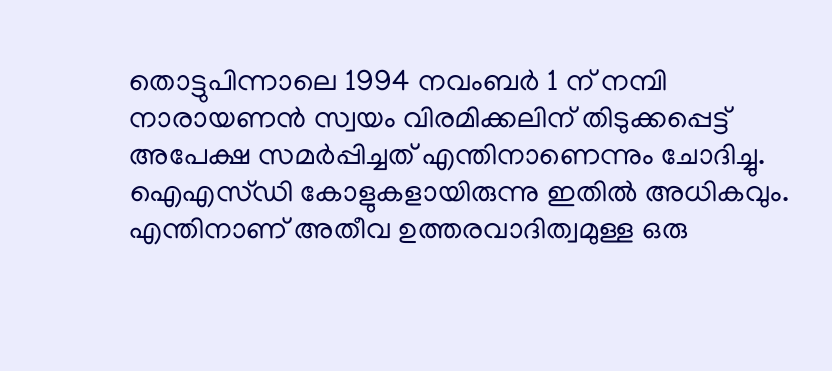തൊട്ടുപിന്നാലെ 1994 നവംബര്‍ 1 ന് നമ്പി നാരായണന്‍ സ്വയം വിരമിക്കലിന് തിടുക്കപ്പെട്ട് അപേക്ഷ സമര്‍പ്പിച്ചത് എന്തിനാണെന്നും ചോദിച്ചു. ഐഎസ്ഡി കോളുകളായിരുന്നു ഇതില്‍ അധികവും. എന്തിനാണ് അതീവ ഉത്തരവാദിത്വമുള്ള ഒരു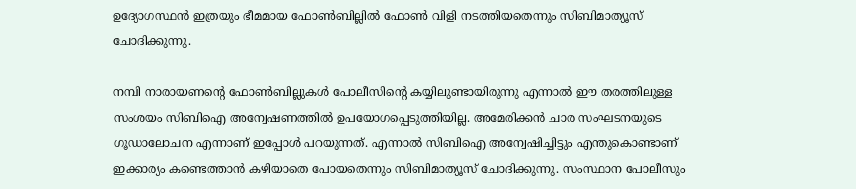ഉദ്യോഗസ്ഥന്‍ ഇത്രയും ഭീമമായ ഫോണ്‍ബില്ലില്‍ ഫോണ്‍ വിളി നടത്തിയതെന്നും സിബിമാത്യൂസ് ചോദിക്കുന്നു.

നമ്പി നാരായണന്റെ ഫോണ്‍ബില്ലുകള്‍ പോലീസിന്റെ കയ്യിലുണ്ടായിരുന്നു എന്നാല്‍ ഈ തരത്തിലുള്ള സംശയം സിബിഐ അന്വേഷണത്തില്‍ ഉപയോഗപ്പെടുത്തിയില്ല. അമേരിക്കന്‍ ചാര സംഘടനയുടെ ഗൂഡാലോചന എന്നാണ് ഇപ്പോള്‍ പറയുന്നത്. എന്നാല്‍ സിബിഐ അന്വേഷിച്ചിട്ടും എന്തുകൊണ്ടാണ് ഇക്കാര്യം കണ്ടെത്താന്‍ കഴിയാതെ പോയതെന്നും സിബിമാത്യൂസ് ചോദിക്കുന്നു. സംസ്ഥാന പോലീസും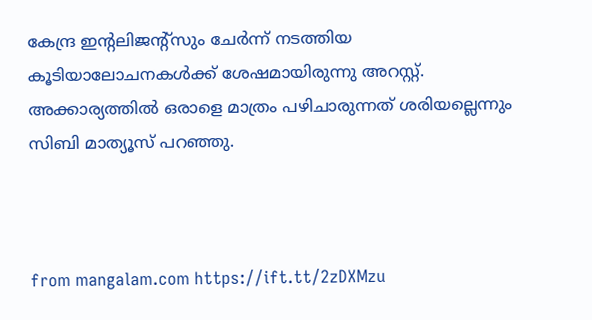കേന്ദ്ര ഇന്റലിജന്റ്‌സും ചേര്‍ന്ന് നടത്തിയ കൂടിയാലോചനകള്‍ക്ക് ശേഷമായിരുന്നു അറസ്റ്റ്. അക്കാര്യത്തില്‍ ഒരാളെ മാത്രം പഴിചാരുന്നത് ശരിയല്ലെന്നും സിബി മാത്യൂസ് പറഞ്ഞു.



from mangalam.com https://ift.tt/2zDXMzu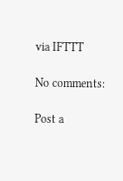via IFTTT

No comments:

Post a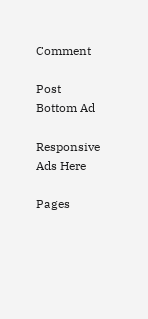Comment

Post Bottom Ad

Responsive Ads Here

Pages